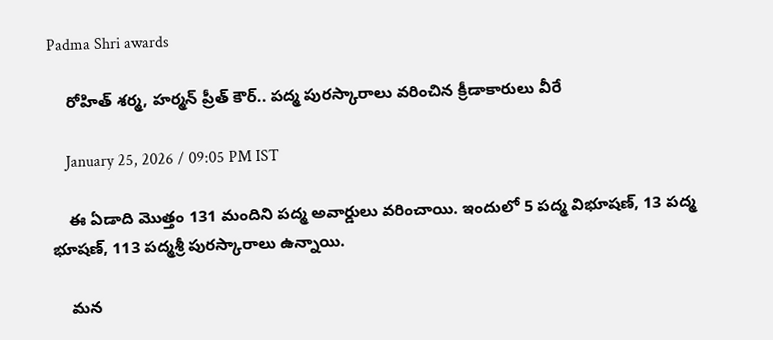Padma Shri awards

    రోహిత్ శర్మ, హర్మన్ ప్రీత్ కౌర్.. పద్మ పురస్కారాలు వరించిన క్రీడాకారులు వీరే

    January 25, 2026 / 09:05 PM IST

    ఈ ఏడాది మొత్తం 131 మందిని పద్మ అవార్డులు వరించాయి. ఇందులో 5 పద్మ విభూషణ్, 13 పద్మ భూషణ్, 113 పద్మశ్రీ పురస్కారాలు ఉన్నాయి.

    మన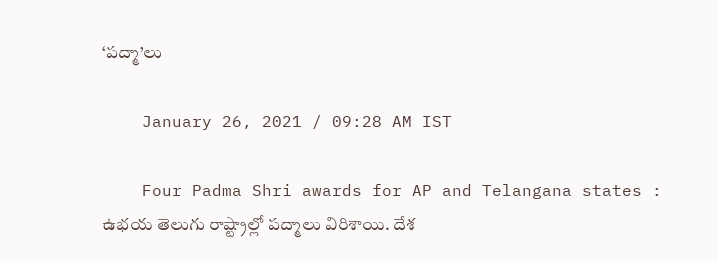‘పద్మా’లు

    January 26, 2021 / 09:28 AM IST

    Four Padma Shri awards for AP and Telangana states : ఉభయ తెలుగు రాష్ట్రాల్లో పద్మాలు విరిశాయి. దేశ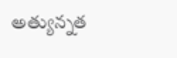అత్యున్నత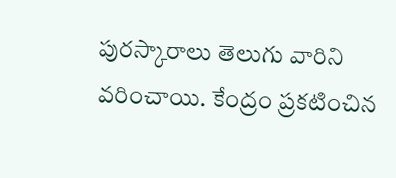పురస్కారాలు తెలుగు వారిని వరించాయి. కేంద్రం ప్రకటించిన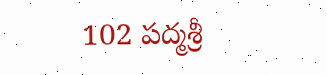102 పద్మశ్రీ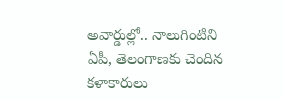అవార్డుల్లో.. నాలుగింటిని ఏపీ, తెలంగాణకు చెందిన కళాకారులు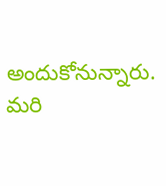అందుకోనున్నారు. మరి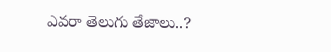ఎవరా తెలుగు తేజాలు..?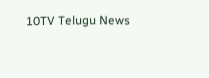10TV Telugu News